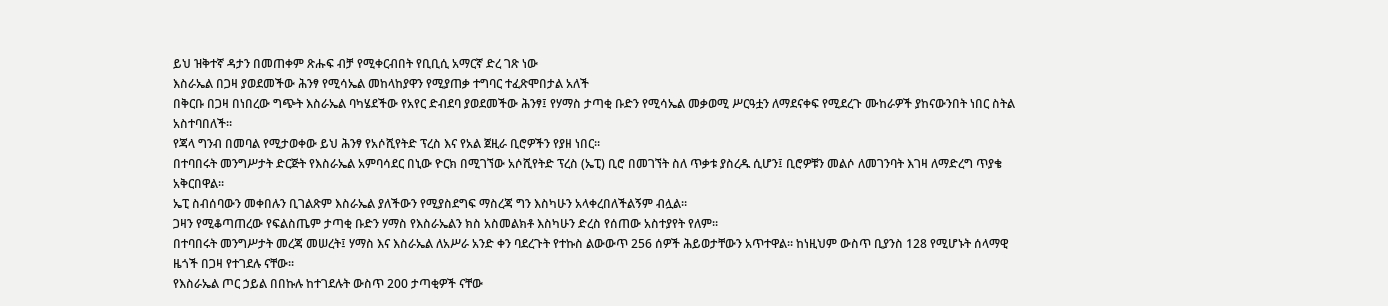ይህ ዝቅተኛ ዳታን በመጠቀም ጽሑፍ ብቻ የሚቀርብበት የቢቢሲ አማርኛ ድረ ገጽ ነው
እስራኤል በጋዛ ያወደመችው ሕንፃ የሚሳኤል መከላከያዋን የሚያጠቃ ተግባር ተፈጽሞበታል አለች
በቅርቡ በጋዛ በነበረው ግጭት እስራኤል ባካሄደችው የአየር ድብደባ ያወደመችው ሕንፃ፤ የሃማስ ታጣቂ ቡድን የሚሳኤል መቃወሚ ሥርዓቷን ለማደናቀፍ የሚደረጉ ሙከራዎች ያከናውንበት ነበር ስትል አስተባበለች።
የጃላ ግንብ በመባል የሚታወቀው ይህ ሕንፃ የአሶሺየትድ ፕረስ እና የአል ጀዚራ ቢሮዎችን የያዘ ነበር።
በተባበሩት መንግሥታት ድርጅት የእስራኤል አምባሳደር በኒው ዮርክ በሚገኘው አሶሺየትድ ፕረስ (ኤፒ) ቢሮ በመገኘት ስለ ጥቃቱ ያስረዱ ሲሆን፤ ቢሮዎቹን መልሶ ለመገንባት እገዛ ለማድረግ ጥያቄ አቅርበዋል።
ኤፒ ስብሰባውን መቀበሉን ቢገልጽም እስራኤል ያለችውን የሚያስደግፍ ማስረጃ ግን እስካሁን አላቀረበለችልኝም ብሏል።
ጋዛን የሚቆጣጠረው የፍልስጤም ታጣቂ ቡድን ሃማስ የእስራኤልን ክስ አስመልክቶ እስካሁን ድረስ የሰጠው አስተያየት የለም።
በተባበሩት መንግሥታት መረጃ መሠረት፤ ሃማስ እና እስራኤል ለአሥራ አንድ ቀን ባደረጉት የተኩስ ልውውጥ 256 ሰዎች ሕይወታቸውን አጥተዋል። ከነዚህም ውስጥ ቢያንስ 128 የሚሆኑት ሰላማዊ ዜጎች በጋዛ የተገደሉ ናቸው።
የእስራኤል ጦር ኃይል በበኩሉ ከተገደሉት ውስጥ 200 ታጣቂዎች ናቸው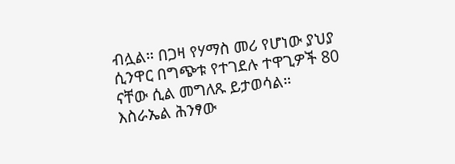ብሏል። በጋዛ የሃማስ መሪ የሆነው ያህያ ሲንዋር በግጭቱ የተገደሉ ተዋጊዎች 80 ናቸው ሲል መግለጹ ይታወሳል።
እስራኤል ሕንፃው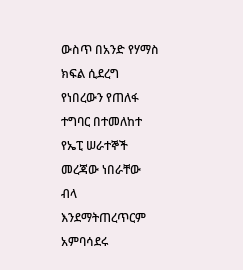ውስጥ በአንድ የሃማስ ክፍል ሲደረግ የነበረውን የጠለፋ ተግባር በተመለከተ የኤፒ ሠራተኞች መረጃው ነበራቸው ብላ እንደማትጠረጥርም አምባሳደሩ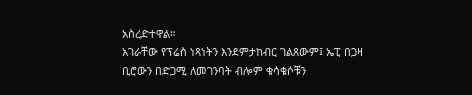አስረድተዋል።
አገራቸው የፕሬስ ነጻነትን እንደምታከብር ገልጸውም፤ ኤፒ በጋዛ ቢሮውን በድጋሚ ለመገንባት ብሎም ቁሳቁሶቹን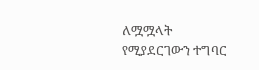ለሟሟላት የሚያደርገውን ተግባር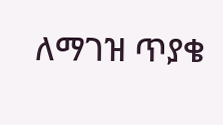ለማገዝ ጥያቄ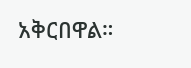አቅርበዋል።